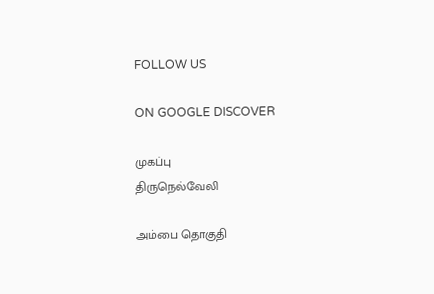FOLLOW US

ON GOOGLE DISCOVER

முகப்பு
திருநெல்வேலி

அம்பை தொகுதி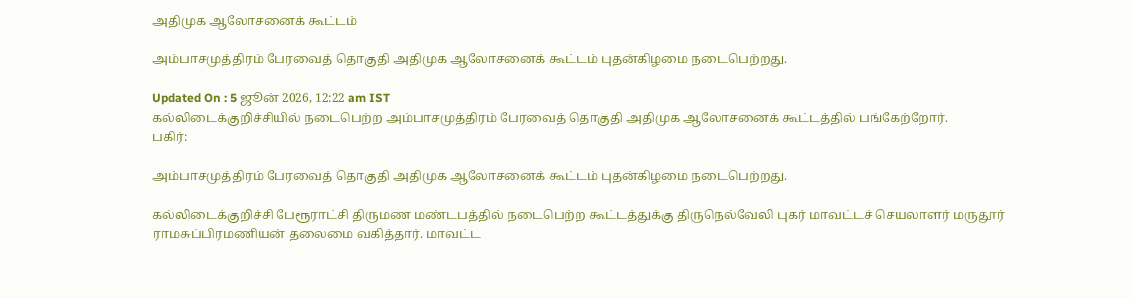அதிமுக ஆலோசனைக் கூட்டம்

அம்பாசமுத்திரம் பேரவைத் தொகுதி அதிமுக ஆலோசனைக் கூட்டம் புதன்கிழமை நடைபெற்றது.

Updated On : 5 ஜூன் 2026, 12:22 am IST
கல்லிடைக்குறிச்சியில் நடைபெற்ற அம்பாசமுத்திரம் பேரவைத் தொகுதி அதிமுக ஆலோசனைக் கூட்டத்தில் பங்கேற்றோர்.
பகிர்:

அம்பாசமுத்திரம் பேரவைத் தொகுதி அதிமுக ஆலோசனைக் கூட்டம் புதன்கிழமை நடைபெற்றது.

கல்லிடைக்குறிச்சி பேரூராட்சி திருமண மண்டபத்தில் நடைபெற்ற கூட்டத்துக்கு திருநெல்வேலி புகர் மாவட்டச் செயலாளர் மருதூர் ராமசுப்பிரமணியன் தலைமை வகித்தார். மாவட்ட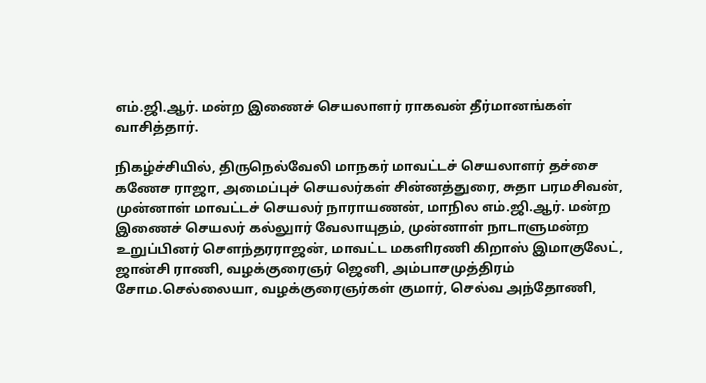எம்.ஜி.ஆர். மன்ற இணைச் செயலாளர் ராகவன் தீர்மானங்கள் வாசித்தார்.

நிகழ்ச்சியில், திருநெல்வேலி மாநகர் மாவட்டச் செயலாளர் தச்சை கணேச ராஜா, அமைப்புச் செயலர்கள் சின்னத்துரை, சுதா பரமசிவன், முன்னாள் மாவட்டச் செயலர் நாராயணன், மாநில எம்.ஜி.ஆர். மன்ற இணைச் செயலர் கல்லுார் வேலாயுதம், முன்னாள் நாடாளுமன்ற உறுப்பினர் சௌந்தரராஜன், மாவட்ட மகளிரணி கிறாஸ் இமாகுலேட், ஜான்சி ராணி, வழக்குரைஞர் ஜெனி, அம்பாசமுத்திரம் சோம.செல்லையா, வழக்குரைஞர்கள் குமார், செல்வ அந்தோணி,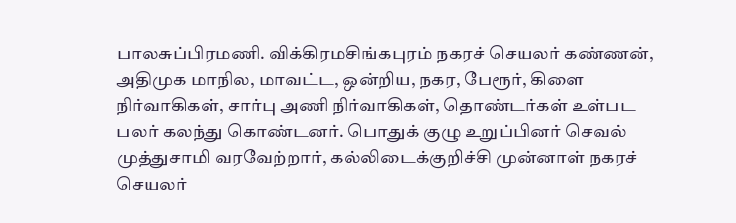பாலசுப்பிரமணி. விக்கிரமசிங்கபுரம் நகரச் செயலர் கண்ணன், அதிமுக மாநில, மாவட்ட, ஒன்றிய, நகர, பேரூர், கிளை நிர்வாகிகள், சார்பு அணி நிர்வாகிகள், தொண்டர்கள் உள்பட பலர் கலந்து கொண்டனர். பொதுக் குழு உறுப்பினர் செவல் முத்துசாமி வரவேற்றார், கல்லிடைக்குறிச்சி முன்னாள் நகரச் செயலர்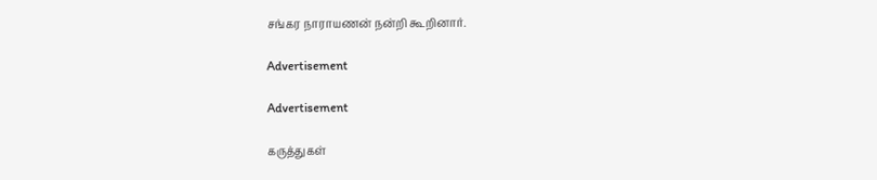சங்கர நாராயணன் நன்றி கூறினார்.

Advertisement

Advertisement

கருத்துகள்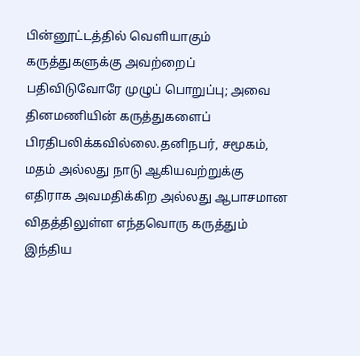பின்னூட்டத்தில் வெளியாகும் கருத்துகளுக்கு அவற்றைப் பதிவிடுவோரே முழுப் பொறுப்பு; அவை தினமணியின் கருத்துகளைப் பிரதிபலிக்கவில்லை.தனிநபர், சமூகம், மதம் அல்லது நாடு ஆகியவற்றுக்கு எதிராக அவமதிக்கிற அல்லது ஆபாசமான விதத்திலுள்ள எந்தவொரு கருத்தும் இந்திய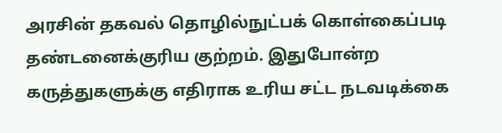அரசின் தகவல் தொழில்நுட்பக் கொள்கைப்படி தண்டனைக்குரிய குற்றம். இதுபோன்ற கருத்துகளுக்கு எதிராக உரிய சட்ட நடவடிக்கை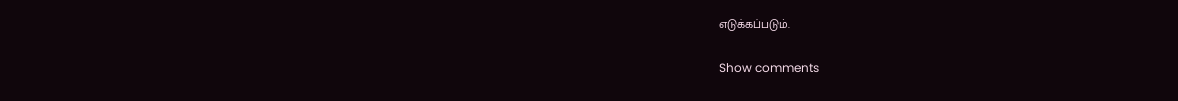எடுக்கப்படும்.

Show comments